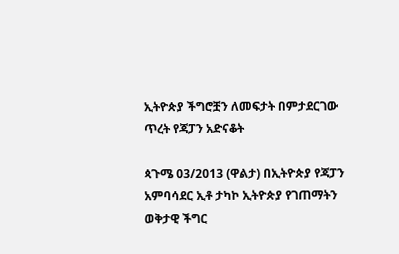ኢትዮጵያ ችግሮቿን ለመፍታት በምታደርገው ጥረት የጃፓን አድናቆት

ጳጉሜ 03/2013 (ዋልታ) በኢትዮጵያ የጃፓን አምባሳደር ኢቶ ታካኮ ኢትዮጵያ የገጠማትን ወቅታዊ ችግር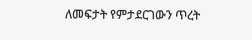ለመፍታት የምታደርገውን ጥረት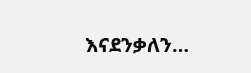እናደንቃለን…